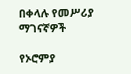በቀላሉ የመሥሪያ ማገናኛዎች

የኦሮምያ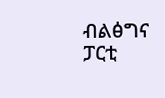ብልፅግና ፓርቲ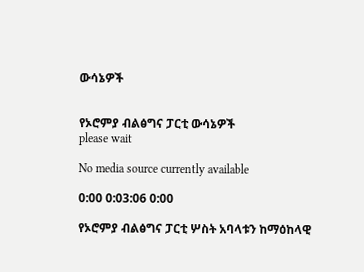ውሳኔዎች


የኦሮምያ ብልፅግና ፓርቲ ውሳኔዎች
please wait

No media source currently available

0:00 0:03:06 0:00

የኦሮምያ ብልፅግና ፓርቲ ሦስት አባላቱን ከማዕከላዊ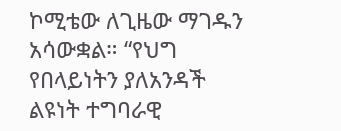ኮሚቴው ለጊዜው ማገዱን አሳውቋል። “የህግ የበላይነትን ያለአንዳች ልዩነት ተግባራዊ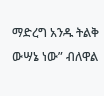ማድረግ አንዱ ትልቅ ውሣኔ ነው” ብለዋል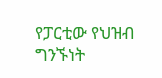የፓርቲው የህዝብ ግንኙነት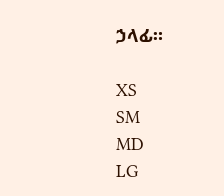ኃላፊ።

XS
SM
MD
LG